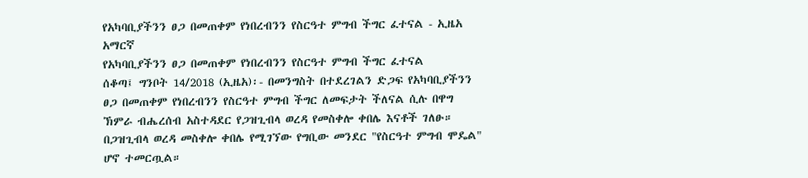የአካባቢያችንን ፀጋ በመጠቀም የነበረብንን የስርዓተ ምግብ ችግር ፈተናል - ኢዜአ አማርኛ
የአካባቢያችንን ፀጋ በመጠቀም የነበረብንን የስርዓተ ምግብ ችግር ፈተናል
ሰቆጣ፤ ግንቦት 14/2018 (ኢዜአ)፡- በመንግስት በተደረገልን ድጋፍ የአካባቢያችንን ፀጋ በመጠቀም የነበረብንን የስርዓተ ምግብ ችግር ለመፍታት ችለናል ሲሉ በዋግ ኽምራ ብሔረሰብ አስተዳደር የጋዝጊብላ ወረዳ የመስቀሎ ቀበሌ እናቶች ገለፁ።
በጋዝጊብላ ወረዳ መስቀሎ ቀበሌ የሚገኘው የግቢው መንደር "የስርዓተ ምግብ ሞዴል" ሆኖ ተመርጧል።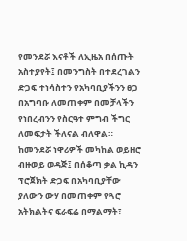የመንደሯ እናቶች ለኢዜአ በሰጡት አስተያየት፤ በመንግስት በተደረገልን ድጋፍ ተነሳስተን የአካባቢያችንን ፀጋ በአግባቡ ለመጠቀም በመቻላችን የነበረብንን የስርዓተ ምግብ ችግር ለመፍታት ችለናል ብለዋል።
ከመንደሯ ነዋሪዎች መካከል ወይዘሮ ብዙወይ ወዳጅ፤ በሰቆጣ ቃል ኪዳን ፕሮጀክት ድጋፍ በአካባቢያቸው ያለውን ውሃ በመጠቀም የጓሮ አትክልትና ፍራፍሬ በማልማት፣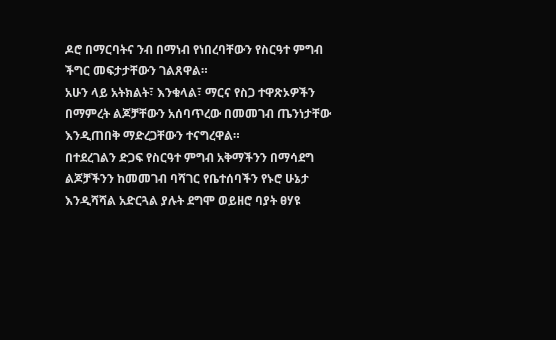ዶሮ በማርባትና ንብ በማነብ የነበረባቸውን የስርዓተ ምግብ ችግር መፍታታቸውን ገልጸዋል።
አሁን ላይ አትክልት፣ እንቁላል፣ ማርና የስጋ ተዋጽኦዎችን በማምረት ልጆቻቸውን አሰባጥረው በመመገብ ጤንነታቸው እንዲጠበቅ ማድረጋቸውን ተናግረዋል።
በተደረገልን ድጋፍ የስርዓተ ምግብ አቅማችንን በማሳደግ ልጆቻችንን ከመመገብ ባሻገር የቤተሰባችን የኑሮ ሁኔታ እንዲሻሻል አድርጓል ያሉት ደግሞ ወይዘሮ ባያት ፀሃዩ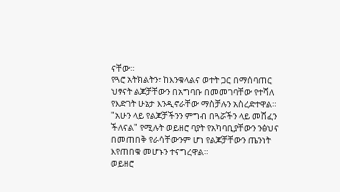ናቸው።
የጓሮ አትክልትን፣ ከእንቁላልና ወተት ጋር በማሰባጠር ህፃናት ልጆቻቸውን በአግባቡ በመመገባቸው የተሻለ የእድገት ሁኔታ እንዲኖራቸው ማስቻሉን አስረድተዋል።
"አሁን ላይ የልጆቻችንን ምግብ በጓሯችን ላይ መሸፈን ችለናል" የሚሉት ወይዘሮ ባያት የአካባቢያቸውን ንፅህና በመጠበቅ የራሳቸውንም ሆነ የልጆቻቸውን ጤንነት እየጠበቁ መሆኑን ተናግረዋል።
ወይዘሮ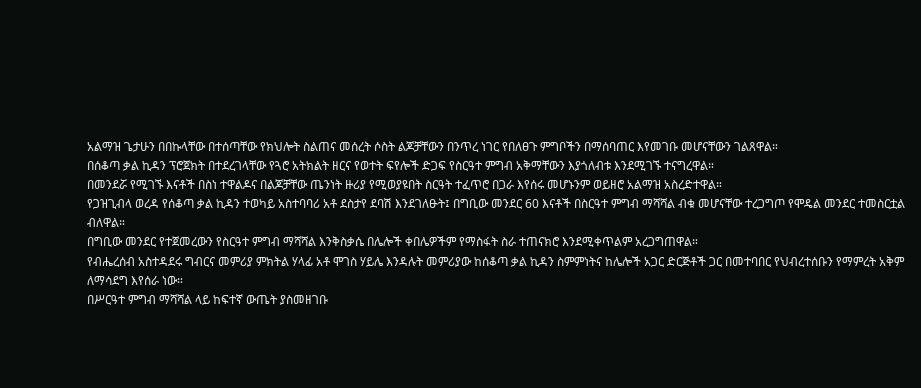አልማዝ ጌታሁን በበኩላቸው በተሰጣቸው የክህሎት ስልጠና መሰረት ሶስት ልጆቻቸውን በንጥረ ነገር የበለፀጉ ምግቦችን በማሰባጠር እየመገቡ መሆናቸውን ገልጸዋል።
በሰቆጣ ቃል ኪዳን ፕሮጀክት በተደረገላቸው የጓሮ አትክልት ዘርና የወተት ፍየሎች ድጋፍ የስርዓተ ምግብ አቅማቸውን እያጎለብቱ እንደሚገኙ ተናግረዋል።
በመንደሯ የሚገኙ እናቶች በስነ ተዋልዶና በልጆቻቸው ጤንነት ዙሪያ የሚወያዩበት ስርዓት ተፈጥሮ በጋራ እየሰሩ መሆኑንም ወይዘሮ አልማዝ አስረድተዋል።
የጋዝጊብላ ወረዳ የሰቆጣ ቃል ኪዳን ተወካይ አስተባባሪ አቶ ደስታየ ደባሽ እንደገለፁት፤ በግቢው መንደር 60 እናቶች በስርዓተ ምግብ ማሻሻል ብቁ መሆናቸው ተረጋግጦ የሞዴል መንደር ተመስርቷል ብለዋል።
በግቢው መንደር የተጀመረውን የስርዓተ ምግብ ማሻሻል እንቅስቃሴ በሌሎች ቀበሌዎችም የማስፋት ስራ ተጠናክሮ እንደሚቀጥልም አረጋግጠዋል።
የብሔረሰብ አስተዳደሩ ግብርና መምሪያ ምክትል ሃላፊ አቶ ሞገስ ሃይሌ እንዳሉት መምሪያው ከሰቆጣ ቃል ኪዳን ስምምነትና ከሌሎች አጋር ድርጅቶች ጋር በመተባበር የህብረተሰቡን የማምረት አቅም ለማሳደግ እየሰራ ነው።
በሥርዓተ ምግብ ማሻሻል ላይ ከፍተኛ ውጤት ያስመዘገቡ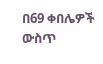በ69 ቀበሌዎች ውስጥ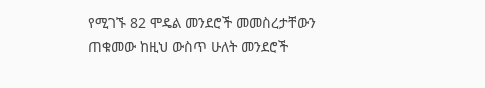የሚገኙ 82 ሞዴል መንደሮች መመስረታቸውን ጠቁመው ከዚህ ውስጥ ሁለት መንደሮች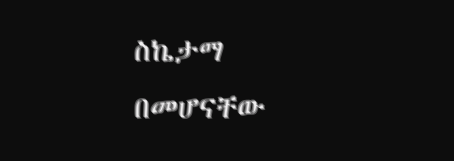ስኬታማ በመሆናቸው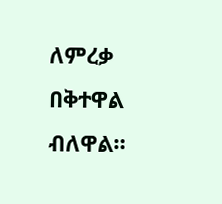ለምረቃ በቅተዋል ብለዋል።